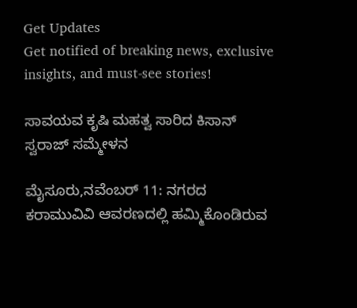Get Updates
Get notified of breaking news, exclusive insights, and must-see stories!

ಸಾವಯವ ಕೃಷಿ ಮಹತ್ವ ಸಾರಿದ ಕಿಸಾನ್ ಸ್ವರಾಜ್ ಸಮ್ಮೇಳನ

ಮೈಸೂರು,ನವೆಂಬರ್ 11: ನಗರದ ಕರಾಮುವಿವಿ ಆವರಣದಲ್ಲಿ ಹಮ್ಮಿಕೊಂಡಿರುವ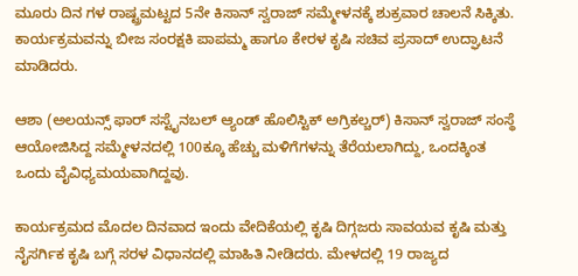ಮೂರು ದಿನ ಗಳ ರಾಷ್ಟ್ರಮಟ್ಟದ 5ನೇ ಕಿಸಾನ್ ಸ್ವರಾಜ್ ಸಮ್ಮೇಳನಕ್ಕೆ ಶುಕ್ರವಾರ ಚಾಲನೆ ಸಿಕ್ಕಿತು. ಕಾರ್ಯಕ್ರಮವನ್ನು ಬೀಜ ಸಂರಕ್ಷಕಿ ಪಾಪಮ್ಮ ಹಾಗೂ ಕೇರಳ ಕೃಷಿ ಸಚಿವ ಪ್ರಸಾದ್‌ ಉದ್ಘಾಟನೆ ಮಾಡಿದರು.

ಆಶಾ (ಅಲಯನ್ಸ್‌ ಫಾರ್‌ ಸಸ್ಟೈನಬಲ್ ಆ್ಯಂಡ್‌ ಹೊಲಿಸ್ಟಿಕ್‌ ಅಗ್ರಿಕಲ್ಚರ್‌) ಕಿಸಾನ್‌ ಸ್ವರಾಜ್‌ ಸಂಸ್ಥೆ ಆಯೋಜಿಸಿದ್ದ ಸಮ್ಮೇಳನದಲ್ಲಿ 100ಕ್ಕೂ ಹೆಚ್ಚು ಮಳಿಗೆಗಳನ್ನು ತೆರೆಯಲಾಗಿದ್ದು, ಒಂದಕ್ಕಿಂತ ಒಂದು ವೈವಿಧ್ಯಮಯವಾಗಿದ್ದವು.

ಕಾರ್ಯಕ್ರಮದ ಮೊದಲ ದಿನವಾದ ಇಂದು ವೇದಿಕೆಯಲ್ಲಿ ಕೃಷಿ ದಿಗ್ಗಜರು ಸಾವಯವ ಕೃಷಿ ಮತ್ತು ನೈಸರ್ಗಿಕ ಕೃಷಿ ಬಗ್ಗೆ ಸರಳ ವಿಧಾನದಲ್ಲಿ ಮಾಹಿತಿ ನೀಡಿದರು. ಮೇಳದಲ್ಲಿ 19 ರಾಜ್ಯದ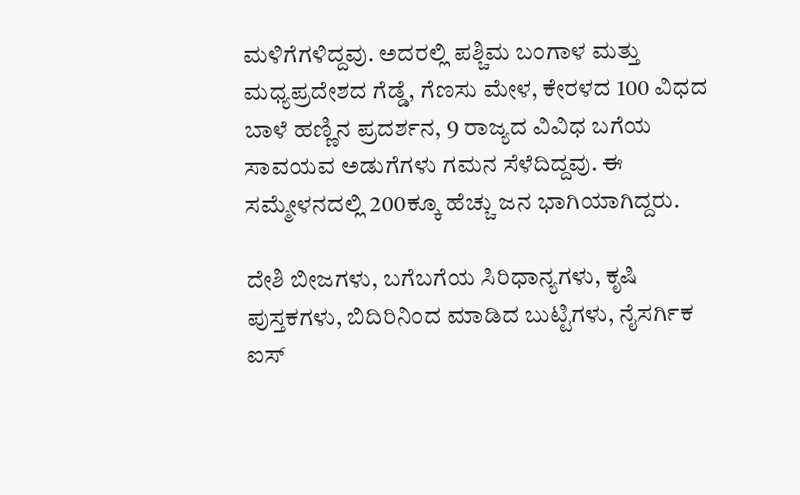ಮಳಿಗೆಗಳಿದ್ದವು. ಅದರಲ್ಲಿ ಪಶ್ಚಿಮ ಬಂಗಾಳ ಮತ್ತು ಮಧ್ಯಪ್ರದೇಶದ ಗೆಡ್ಡೆ, ಗೆಣಸು ಮೇಳ, ಕೇರಳದ 100 ವಿಧದ ಬಾಳೆ ಹಣ್ಣಿನ ಪ್ರದರ್ಶನ, 9 ರಾಜ್ಯದ ವಿವಿಧ ಬಗೆಯ ಸಾವಯವ ಅಡುಗೆಗಳು ಗಮನ ಸೆಳೆದಿದ್ದವು. ಈ ಸಮ್ಮೇಳನದಲ್ಲಿ 200ಕ್ಕೂ ಹೆಚ್ಚು ಜನ ಭಾಗಿಯಾಗಿದ್ದರು.

ದೇಶಿ ಬೀಜಗಳು, ಬಗೆಬಗೆಯ ಸಿರಿಧಾನ್ಯಗಳು, ಕೃಷಿ ಪುಸ್ತಕಗಳು, ಬಿದಿರಿನಿಂದ ಮಾಡಿದ ಬುಟ್ಟಿಗಳು, ನೈಸರ್ಗಿಕ ಐಸ್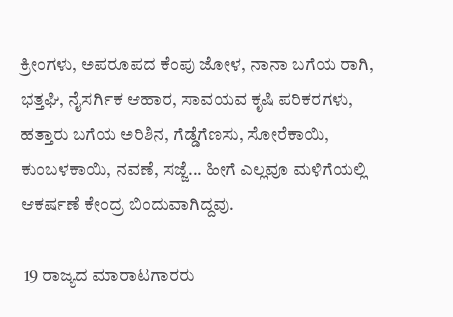ಕ್ರೀಂಗಳು, ಅಪರೂಪದ ಕೆಂಪು ಜೋಳ, ನಾನಾ ಬಗೆಯ ರಾಗಿ, ಭತ್ತಘಿ, ನೈಸರ್ಗಿಕ ಆಹಾರ, ಸಾವಯವ ಕೃಷಿ ಪರಿಕರಗಳು, ಹತ್ತಾರು ಬಗೆಯ ಅರಿಶಿನ, ಗೆಡ್ಡೆಗೆಣಸು, ಸೋರೆಕಾಯಿ, ಕುಂಬಳಕಾಯಿ, ನವಣೆ, ಸಜ್ಜೆ... ಹೀಗೆ ಎಲ್ಲವೂ ಮಳಿಗೆಯಲ್ಲಿ ಆಕರ್ಷಣೆ ಕೇಂದ್ರ ಬಿಂದುವಾಗಿದ್ದವು.

 19 ರಾಜ್ಯದ ಮಾರಾಟಗಾರರು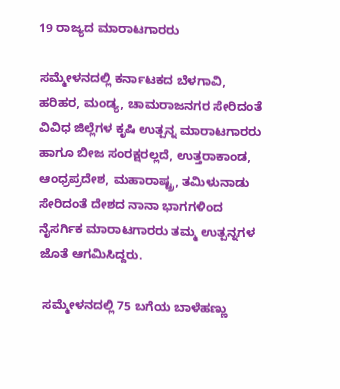19 ರಾಜ್ಯದ ಮಾರಾಟಗಾರರು

ಸಮ್ಮೇಳನದಲ್ಲಿ ಕರ್ನಾಟಕದ ಬೆಳಗಾವಿ, ಹರಿಹರ, ಮಂಡ್ಯ, ಚಾಮರಾಜನಗರ ಸೇರಿದಂತೆ ವಿವಿಧ ಜಿಲ್ಲೆಗಳ ಕೃಷಿ ಉತ್ಪನ್ನ ಮಾರಾಟಗಾರರು ಹಾಗೂ ಬೀಜ ಸಂರಕ್ಷರಲ್ಲದೆ, ಉತ್ತರಾಕಾಂಡ, ಆಂಧ್ರಪ್ರದೇಶ, ಮಹಾರಾಷ್ಟ್ರ, ತಮಿಳುನಾಡು ಸೇರಿದಂತೆ ದೇಶದ ನಾನಾ ಭಾಗಗಳಿಂದ ನೈಸರ್ಗಿಕ ಮಾರಾಟಗಾರರು ತಮ್ಮ ಉತ್ಪನ್ನಗಳ ಜೊತೆ ಆಗಮಿಸಿದ್ದರು.

 ಸಮ್ಮೇಳನದಲ್ಲಿ 75 ಬಗೆಯ ಬಾಳೆಹಣ್ಣು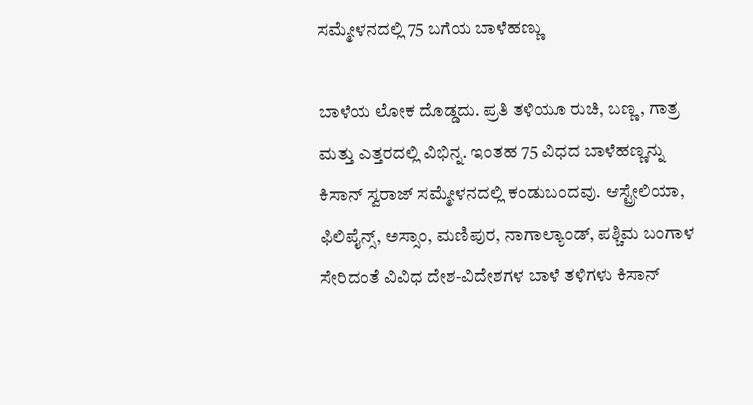ಸಮ್ಮೇಳನದಲ್ಲಿ 75 ಬಗೆಯ ಬಾಳೆಹಣ್ಣು

ಬಾಳೆಯ ಲೋಕ ದೊಡ್ಡದು. ಪ್ರತಿ ತಳಿಯೂ ರುಚಿ, ಬಣ್ಣ, ಗಾತ್ರ ಮತ್ತು ಎತ್ತರದಲ್ಲಿ ವಿಭಿನ್ನ. ಇಂತಹ 75 ವಿಧದ ಬಾಳೆಹಣ್ಣನ್ನು ಕಿಸಾನ್ ಸ್ವರಾಜ್ ಸಮ್ಮೇಳನದಲ್ಲಿ ಕಂಡುಬಂದವು. ಆಸ್ಟ್ರೇಲಿಯಾ, ಫಿಲಿಪೈನ್ಸ್, ಅಸ್ಸಾಂ, ಮಣಿಪುರ, ನಾಗಾಲ್ಯಾಂಡ್, ಪಶ್ಚಿಮ ಬಂಗಾಳ ಸೇರಿದಂತೆ ವಿವಿಧ ದೇಶ-ವಿದೇಶಗಳ ಬಾಳೆ ತಳಿಗಳು ಕಿಸಾನ್‌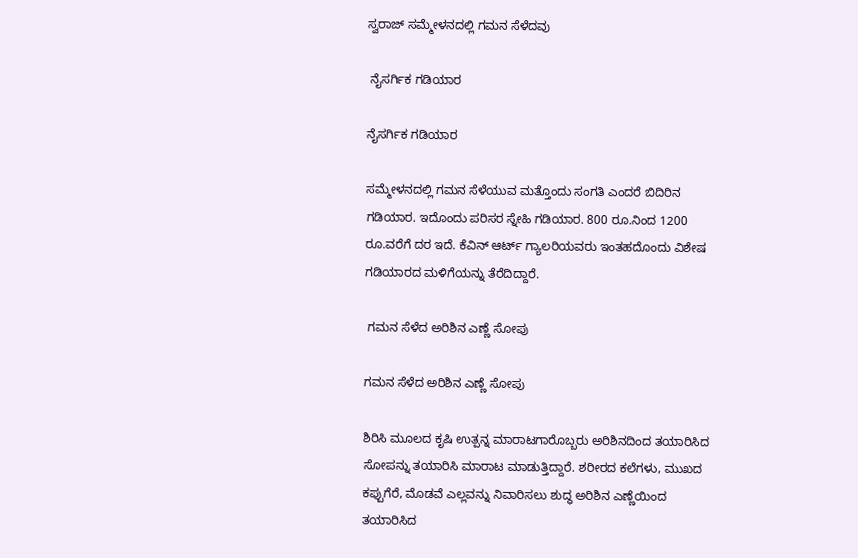ಸ್ವರಾಜ್‌ ಸಮ್ಮೇಳನದಲ್ಲಿ ಗಮನ ಸೆಳೆದವು

 ನೈಸರ್ಗಿಕ ಗಡಿಯಾರ

ನೈಸರ್ಗಿಕ ಗಡಿಯಾರ

ಸಮ್ಮೇಳನದಲ್ಲಿ ಗಮನ ಸೆಳೆಯುವ ಮತ್ತೊಂದು ಸಂಗತಿ ಎಂದರೆ ಬಿದಿರಿನ ಗಡಿಯಾರ. ಇದೊಂದು ಪರಿಸರ ಸ್ನೇಹಿ ಗಡಿಯಾರ. 800 ರೂ.ನಿಂದ 1200 ರೂ.ವರೆಗೆ ದರ ಇದೆ. ಕೆವಿನ್ ಆರ್ಟ್ ಗ್ಯಾಲರಿಯವರು ಇಂತಹದೊಂದು ವಿಶೇಷ ಗಡಿಯಾರದ ಮಳಿಗೆಯನ್ನು ತೆರೆದಿದ್ದಾರೆ.

 ಗಮನ ಸೆಳೆದ ಅರಿಶಿನ ಎಣ್ಣೆ ಸೋಪು

ಗಮನ ಸೆಳೆದ ಅರಿಶಿನ ಎಣ್ಣೆ ಸೋಪು

ಶಿರಿಸಿ ಮೂಲದ ಕೃಷಿ ಉತ್ಪನ್ನ ಮಾರಾಟಗಾರೊಬ್ಬರು ಅರಿಶಿನದಿಂದ ತಯಾರಿಸಿದ ಸೋಪನ್ನು ತಯಾರಿಸಿ ಮಾರಾಟ ಮಾಡುತ್ತಿದ್ದಾರೆ. ಶರೀರದ ಕಲೆಗಳು, ಮುಖದ ಕಪ್ಪುಗೆರೆ, ಮೊಡವೆ ಎಲ್ಲವನ್ನು ನಿವಾರಿಸಲು ಶುದ್ಧ ಅರಿಶಿನ ಎಣ್ಣೆಯಿಂದ ತಯಾರಿಸಿದ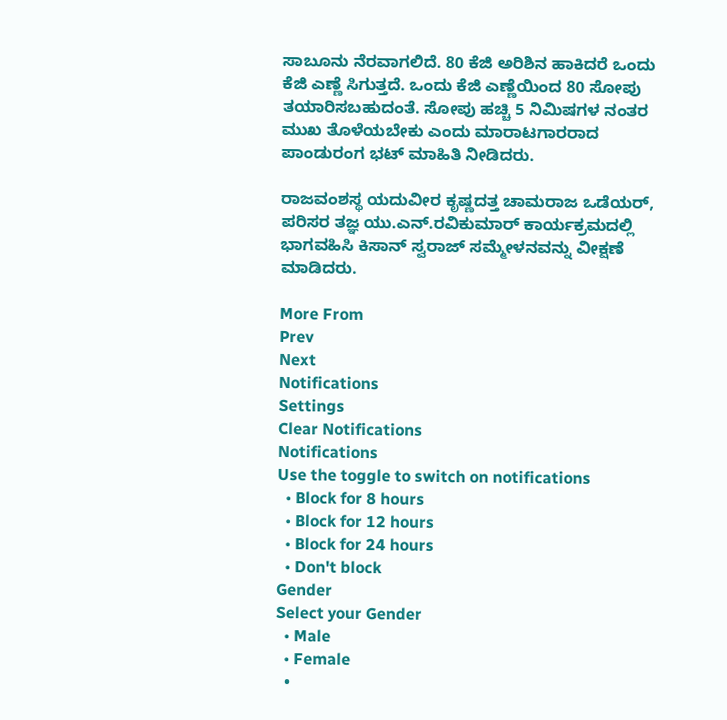ಸಾಬೂನು ನೆರವಾಗಲಿದೆ. 80 ಕೆಜಿ ಅರಿಶಿನ ಹಾಕಿದರೆ ಒಂದು ಕೆಜಿ ಎಣ್ಣೆ ಸಿಗುತ್ತದೆ. ಒಂದು ಕೆಜಿ ಎಣ್ಣೆಯಿಂದ 80 ಸೋಪು ತಯಾರಿಸಬಹುದಂತೆ. ಸೋಪು ಹಚ್ಚಿ 5 ನಿಮಿಷಗಳ ನಂತರ ಮುಖ ತೊಳೆಯಬೇಕು ಎಂದು ಮಾರಾಟಗಾರರಾದ ಪಾಂಡುರಂಗ ಭಟ್ ಮಾಹಿತಿ ನೀಡಿದರು.

ರಾಜವಂಶಸ್ಥ ಯದುವೀರ ಕೃಷ್ಣದತ್ತ ಚಾಮರಾಜ ಒಡೆಯರ್, ಪರಿಸರ ತಜ್ಞ ಯು.ಎನ್.ರವಿಕುಮಾರ್ ಕಾರ್ಯಕ್ರಮದಲ್ಲಿ ಭಾಗವಹಿಸಿ ಕಿಸಾನ್ ಸ್ವರಾಜ್ ಸಮ್ಮೇಳನವನ್ನು ವೀಕ್ಷಣೆ ಮಾಡಿದರು.

More From
Prev
Next
Notifications
Settings
Clear Notifications
Notifications
Use the toggle to switch on notifications
  • Block for 8 hours
  • Block for 12 hours
  • Block for 24 hours
  • Don't block
Gender
Select your Gender
  • Male
  • Female
  •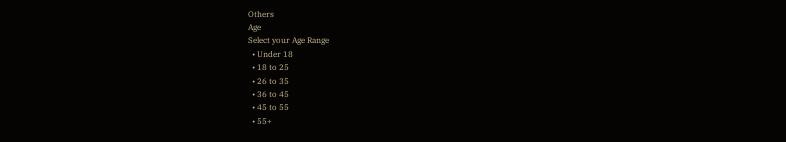Others
Age
Select your Age Range
  • Under 18
  • 18 to 25
  • 26 to 35
  • 36 to 45
  • 45 to 55
  • 55+